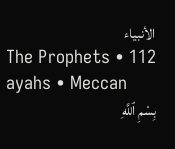الأنبياء
The Prophets • 112 ayahs • Meccan
بِسْمِ ٱللَّهِ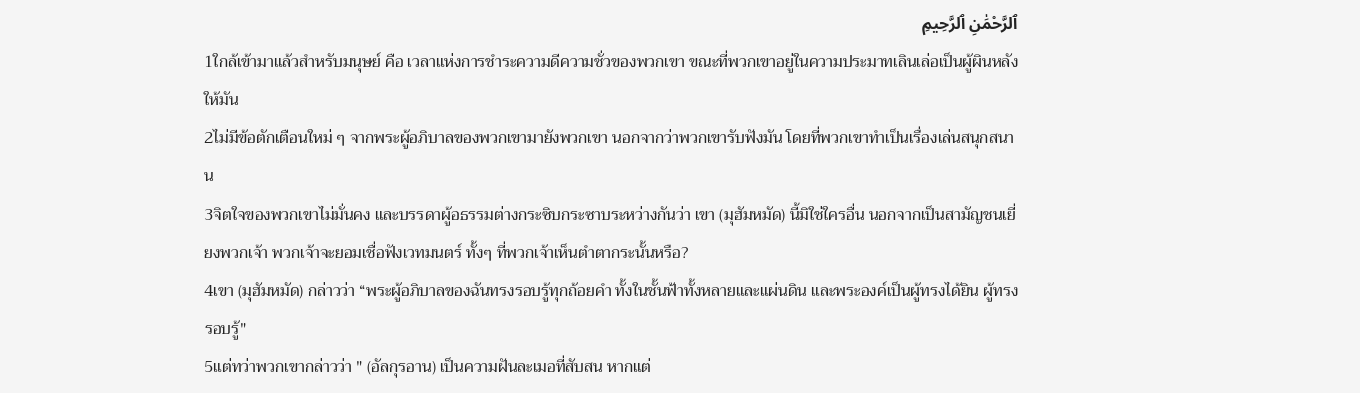ٱلرَّحْمَٰنِ ٱلرَّحِيمِ
1ใกล้เข้ามาแล้วสำหรับมนุษย์ คือ เวลาแห่งการชำระความดีความชั่วของพวกเขา ขณะที่พวกเขาอยู่ในความประมาทเลินเล่อเป็นผู้ผินหลังให้มัน
2ไม่มีข้อตักเตือนใหม่ ๆ จากพระผู้อภิบาลของพวกเขามายังพวกเขา นอกจากว่าพวกเขารับฟังมัน โดยที่พวกเขาทำเป็นเรื่องเล่นสนุกสนาน
3จิตใจของพวกเขาไม่มั่นคง และบรรดาผู้อธรรมต่างกระซิบกระซาบระหว่างกันว่า เขา (มุฮัมหมัด) นี้มิใช่ใครอื่น นอกจากเป็นสามัญชนเยี่ยงพวกเจ้า พวกเจ้าจะยอมเชื่อฟังเวทมนตร์ ทั้งๆ ที่พวกเจ้าเห็นตำตากระนั้นหรือ?
4เขา (มุฮัมหมัด) กล่าวว่า “พระผู้อภิบาลของฉันทรงรอบรู้ทุกถ้อยคำ ทั้งในชั้นฟ้าทั้งหลายและแผ่นดิน และพระองค์เป็นผู้ทรงได้ยิน ผู้ทรงรอบรู้"
5แต่ทว่าพวกเขากล่าวว่า " (อัลกุรอาน) เป็นความฝันละเมอที่สับสน หากแต่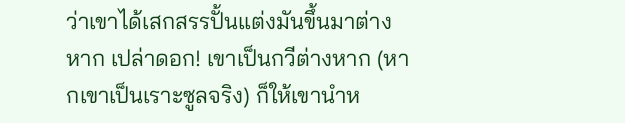ว่าเขาได้เสกสรรปั้นแต่งมันขึ้นมาต่างหาก เปล่าดอก! เขาเป็นกวีต่างหาก (หากเขาเป็นเราะซูลจริง) ก็ให้เขานำห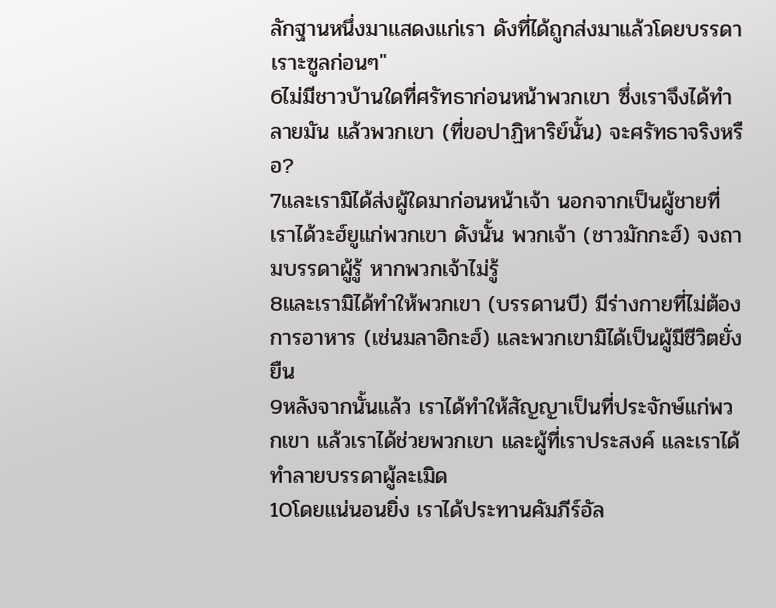ลักฐานหนึ่งมาแสดงแก่เรา ดังที่ได้ถูกส่งมาแล้วโดยบรรดาเราะซูลก่อนๆ"
6ไม่มีชาวบ้านใดที่ศรัทธาก่อนหน้าพวกเขา ซึ่งเราจึงได้ทำลายมัน แล้วพวกเขา (ที่ขอปาฏิหาริย์นั้น) จะศรัทธาจริงหรือ?
7และเรามิได้ส่งผู้ใดมาก่อนหน้าเจ้า นอกจากเป็นผู้ชายที่เราได้วะฮ์ยูแก่พวกเขา ดังนั้น พวกเจ้า (ชาวมักกะฮ์) จงถามบรรดาผู้รู้ หากพวกเจ้าไม่รู้
8และเรามิได้ทำให้พวกเขา (บรรดานบี) มีร่างกายที่ไม่ต้องการอาหาร (เช่นมลาอิกะฮ์) และพวกเขามิได้เป็นผู้มีชีวิตยั่งยืน
9หลังจากนั้นแล้ว เราได้ทำให้สัญญาเป็นที่ประจักษ์แก่พวกเขา แล้วเราได้ช่วยพวกเขา และผู้ที่เราประสงค์ และเราได้ทำลายบรรดาผู้ละเมิด
10โดยแน่นอนยิ่ง เราได้ประทานคัมภีร์อัล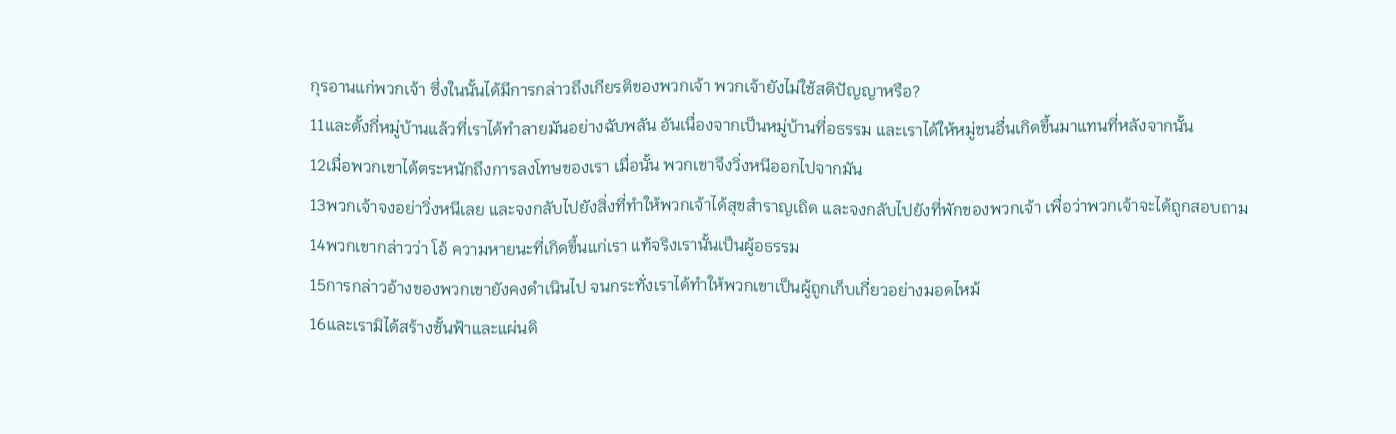กุรอานแก่พวกเจ้า ซึ่งในนั้นได้มีการกล่าวถึงเกียรติของพวกเจ้า พวกเจ้ายังไม่ใช้สติปัญญาหรือ?
11และตั้งกี่หมู่บ้านแล้วที่เราได้ทำลายมันอย่างฉับพลัน อันเนื่องจากเป็นหมู่บ้านที่อธรรม และเราได้ให้หมู่ชนอื่นเกิดขึ้นมาแทนที่หลังจากนั้น
12เมื่อพวกเขาได้ตระหนักถึงการลงโทษของเรา เมื่อนั้น พวกเขาจึงวิ่งหนีออกไปจากมัน
13พวกเจ้าจงอย่าวิ่งหนีเลย และจงกลับไปยังสิ่งที่ทำให้พวกเจ้าได้สุขสำราญเถิด และจงกลับไปยังที่พักของพวกเจ้า เพื่อว่าพวกเจ้าจะได้ถูกสอบถาม
14พวกเขากล่าวว่า โอ้ ความหายนะที่เกิดขึ้นแก่เรา แท้จริงเรานั้นเป็นผู้อธรรม
15การกล่าวอ้างของพวกเขายังคงดำเนินไป จนกระทั่งเราได้ทำให้พวกเขาเป็นผู้ถูกเก็บเกี่ยวอย่างมอดไหม้
16และเรามิได้สร้างชั้นฟ้าและแผ่นดิ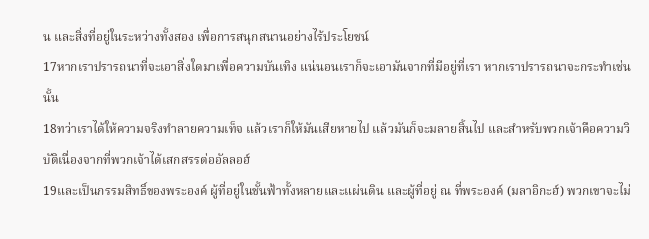น และสิ่งที่อยู่ในระหว่างทั้งสอง เพื่อการสนุกสนานอย่างไร้ประโยชน์
17หากเราปรารถนาที่จะเอาสิ่งใดมาเพื่อความบันเทิง แน่นอนเราก็จะเอามันจากที่มีอยู่ที่เรา หากเราปรารถนาจะกระทำเช่นนั้น
18ทว่าเราได้ให้ความจริงทำลายความเท็จ แล้วเราก็ให้มันเสียหายไป แล้วมันก็จะมลายสิ้นไป และสำหรับพวกเจ้าคือความวิบัติเนื่องจากที่พวกเจ้าได้เสกสรรต่ออัลลอฮ์
19และเป็นกรรมสิทธิ์ของพระองค์ ผู้ที่อยู่ในชั้นฟ้าทั้งหลายและแผ่นดิน และผู้ที่อยู่ ณ ที่พระองค์ (มลาอิกะฮ์) พวกเขาจะไม่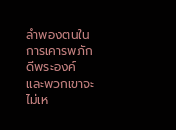ลำพองตนในการเคารพภักดีพระองค์ และพวกเขาจะไม่เห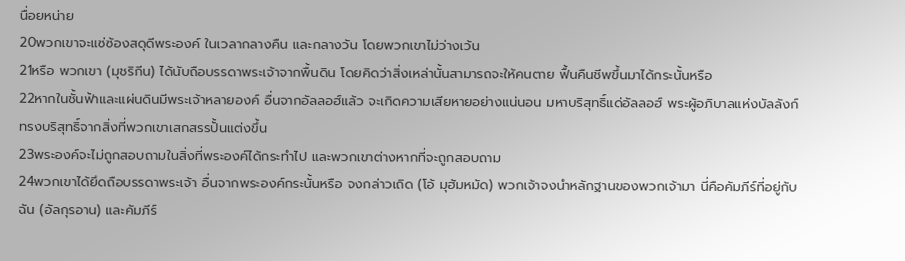นื่อยหน่าย
20พวกเขาจะแซ่ซ้องสดุดีพระองค์ ในเวลากลางคืน และกลางวัน โดยพวกเขาไม่ว่างเว้น
21หรือ พวกเขา (มุชริกีน) ได้นับถือบรรดาพระเจ้าจากพื้นดิน โดยคิดว่าสิ่งเหล่านั้นสามารถจะให้คนตาย ฟื้นคืนชีพขึ้นมาได้กระนั้นหรือ
22หากในชั้นฟ้าและแผ่นดินมีพระเจ้าหลายองค์ อื่นจากอัลลอฮ์แล้ว จะเกิดความเสียหายอย่างแน่นอน มหาบริสุทธิ์แด่อัลลอฮ์ พระผู้อภิบาลแห่งบัลลังก์ ทรงบริสุทธิ์จากสิ่งที่พวกเขาเสกสรรปั้นแต่งขึ้น
23พระองค์จะไม่ถูกสอบถามในสิ่งที่พระองค์ได้กระทำไป และพวกเขาต่างหากที่จะถูกสอบถาม
24พวกเขาได้ยึดถือบรรดาพระเจ้า อื่นจากพระองค์กระนั้นหรือ จงกล่าวเถิด (โอ้ มุฮัมหมัด) พวกเจ้าจงนำหลักฐานของพวกเจ้ามา นี่คือคัมภีร์ที่อยู่กับฉัน (อัลกุรอาน) และคัมภีร์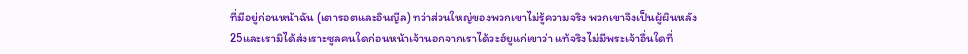ที่มีอยู่ก่อนหน้าฉัน (เตารอตและอินญีล) ทว่าส่วนใหญ่ของพวกเขาไม่รู้ความจริง พวกเขาจึงเป็นผู้ผินหลัง
25และเรามิได้ส่งเราะซูลคนใดก่อนหน้าเจ้านอกจากเราได้วะฮ์ยูแก่เขาว่า แท้จริงไม่มีพระเจ้าอื่นใดที่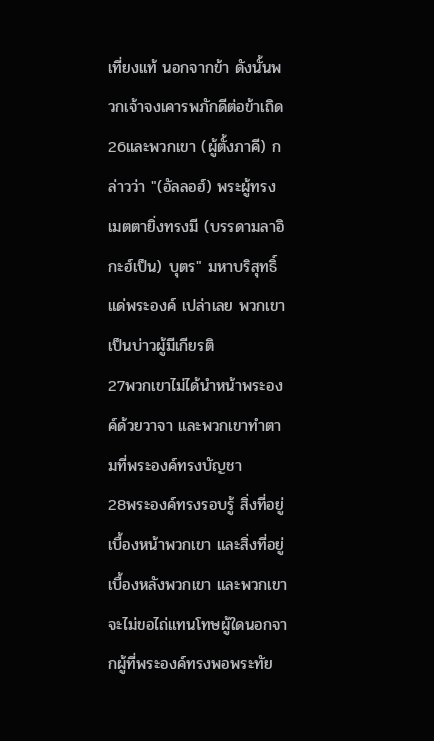เที่ยงแท้ นอกจากข้า ดังนั้นพวกเจ้าจงเคารพภักดีต่อข้าเถิด
26และพวกเขา (ผู้ตั้งภาคี) กล่าวว่า "(อัลลอฮ์) พระผู้ทรงเมตตายิ่งทรงมี (บรรดามลาอิกะฮ์เป็น) บุตร" มหาบริสุทธิ์แด่พระองค์ เปล่าเลย พวกเขาเป็นบ่าวผู้มีเกียรติ
27พวกเขาไม่ได้นำหน้าพระองค์ด้วยวาจา และพวกเขาทำตามที่พระองค์ทรงบัญชา
28พระองค์ทรงรอบรู้ สิ่งที่อยู่เบื้องหน้าพวกเขา และสิ่งที่อยู่เบื้องหลังพวกเขา และพวกเขาจะไม่ขอไถ่แทนโทษผู้ใดนอกจากผู้ที่พระองค์ทรงพอพระทัย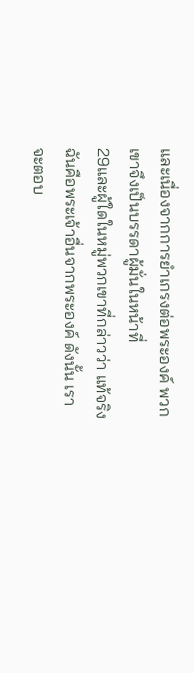และเนื่องจากการยำเกรงต่อพระองค์ พวกเขาจึงเป็นบรรดาผู้มั่นในหน้าที่
29และผู้ใดในหมู่พวกเขาที่กล่าวว่า แท้จริงฉันคือพระเจ้าอื่นจากพระองค์ ดังนั้น เราจะตอบ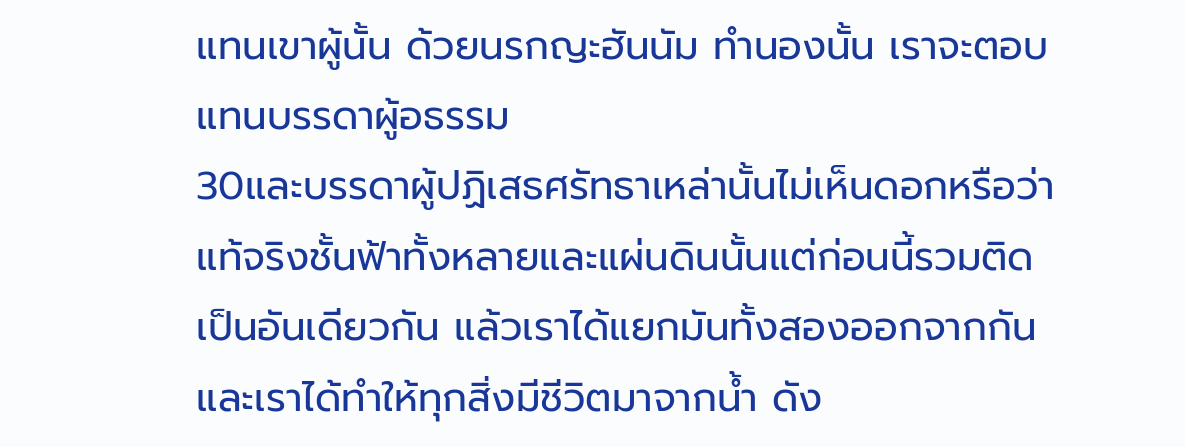แทนเขาผู้นั้น ด้วยนรกญะฮันนัม ทำนองนั้น เราจะตอบแทนบรรดาผู้อธรรม
30และบรรดาผู้ปฏิเสธศรัทธาเหล่านั้นไม่เห็นดอกหรือว่า แท้จริงชั้นฟ้าทั้งหลายและแผ่นดินนั้นแต่ก่อนนี้รวมติดเป็นอันเดียวกัน แล้วเราได้แยกมันทั้งสองออกจากกัน และเราได้ทำให้ทุกสิ่งมีชีวิตมาจากน้ำ ดัง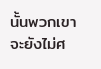นั้นพวกเขาจะยังไม่ศ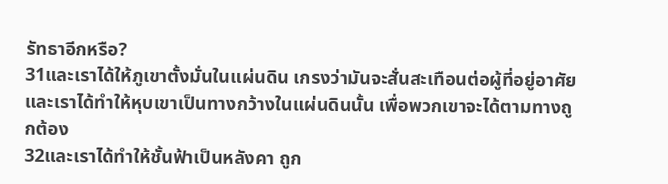รัทธาอีกหรือ?
31และเราได้ให้ภูเขาตั้งมั่นในแผ่นดิน เกรงว่ามันจะสั่นสะเทือนต่อผู้ที่อยู่อาศัย และเราได้ทำให้หุบเขาเป็นทางกว้างในแผ่นดินนั้น เพื่อพวกเขาจะได้ตามทางถูกต้อง
32และเราได้ทำให้ชั้นฟ้าเป็นหลังคา ถูก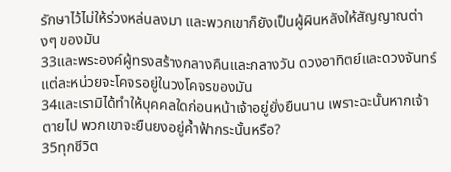รักษาไว้ไม่ให้ร่วงหล่นลงมา และพวกเขาก็ยังเป็นผู้ผินหลังให้สัญญาณต่างๆ ของมัน
33และพระองค์ผู้ทรงสร้างกลางคืนและกลางวัน ดวงอาทิตย์และดวงจันทร์ แต่ละหน่วยจะโคจรอยู่ในวงโคจรของมัน
34และเรามิได้ทำให้บุคคลใดก่อนหน้าเจ้าอยู่ยั่งยืนนาน เพราะฉะนั้นหากเจ้าตายไป พวกเขาจะยืนยงอยู่ค้ำฟ้ากระนั้นหรือ?
35ทุกชีวิต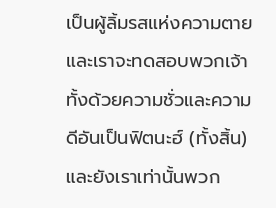เป็นผู้ลิ้มรสแห่งความตาย และเราจะทดสอบพวกเจ้าทั้งด้วยความชั่วและความดีอันเป็นฟิตนะฮ์ (ทั้งสิ้น) และยังเราเท่านั้นพวก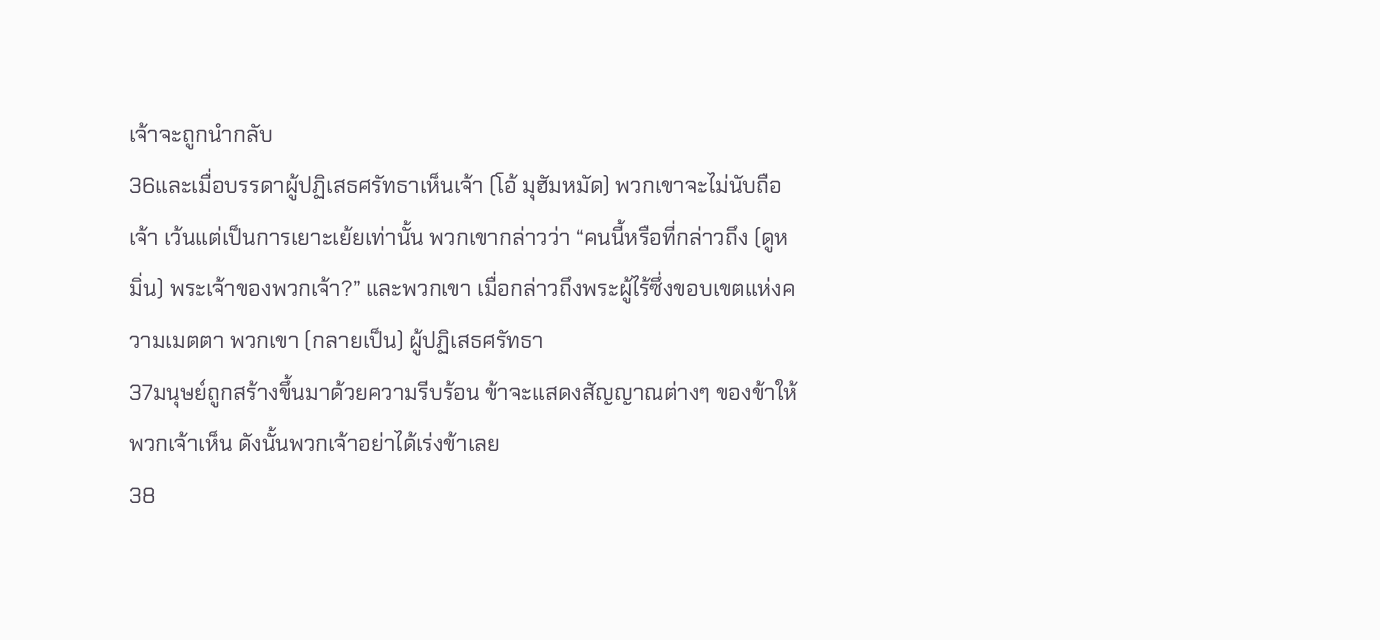เจ้าจะถูกนำกลับ
36และเมื่อบรรดาผู้ปฏิเสธศรัทธาเห็นเจ้า (โอ้ มุฮัมหมัด) พวกเขาจะไม่นับถือเจ้า เว้นแต่เป็นการเยาะเย้ยเท่านั้น พวกเขากล่าวว่า “คนนี้หรือที่กล่าวถึง (ดูหมิ่น) พระเจ้าของพวกเจ้า?” และพวกเขา เมื่อกล่าวถึงพระผู้ไร้ซึ่งขอบเขตแห่งความเมตตา พวกเขา (กลายเป็น) ผู้ปฏิเสธศรัทธา
37มนุษย์ถูกสร้างขึ้นมาด้วยความรีบร้อน ข้าจะแสดงสัญญาณต่างๆ ของข้าให้พวกเจ้าเห็น ดังนั้นพวกเจ้าอย่าได้เร่งข้าเลย
38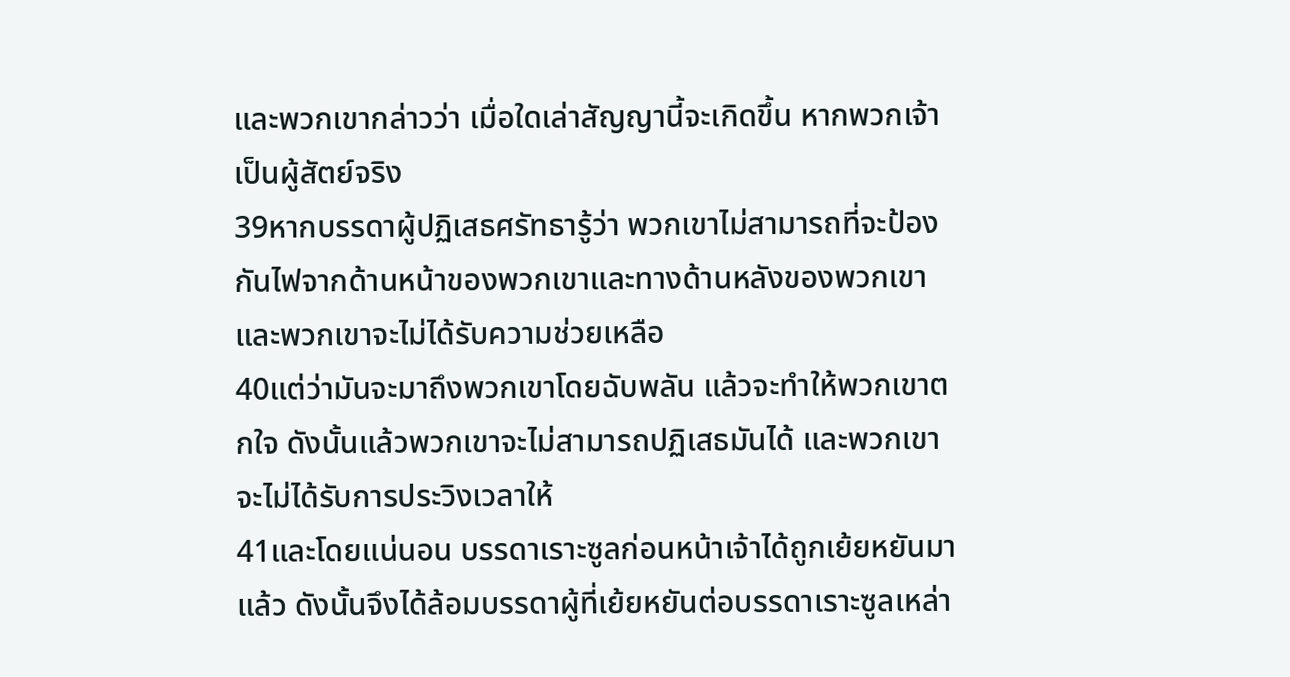และพวกเขากล่าวว่า เมื่อใดเล่าสัญญานี้จะเกิดขึ้น หากพวกเจ้าเป็นผู้สัตย์จริง
39หากบรรดาผู้ปฏิเสธศรัทธารู้ว่า พวกเขาไม่สามารถที่จะป้องกันไฟจากด้านหน้าของพวกเขาและทางด้านหลังของพวกเขา และพวกเขาจะไม่ได้รับความช่วยเหลือ
40แต่ว่ามันจะมาถึงพวกเขาโดยฉับพลัน แล้วจะทำให้พวกเขาตกใจ ดังนั้นแล้วพวกเขาจะไม่สามารถปฏิเสธมันได้ และพวกเขาจะไม่ได้รับการประวิงเวลาให้
41และโดยแน่นอน บรรดาเราะซูลก่อนหน้าเจ้าได้ถูกเย้ยหยันมาแล้ว ดังนั้นจึงได้ล้อมบรรดาผู้ที่เย้ยหยันต่อบรรดาเราะซูลเหล่า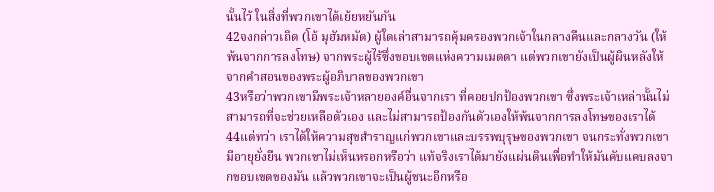นั้นไว้ ในสิ่งที่พวกเขาได้เย้ยหยันกัน
42จงกล่าวเถิด (โอ้ มุฮัมหมัด) ผู้ใดเล่าสามารถคุ้มครองพวกเจ้าในกลางคืนและกลางวัน (ให้พ้นจากการลงโทษ) จากพระผู้ไร้ซึ่งขอบเขตแห่งความเมตตา แต่พวกเขายังเป็นผู้ผินหลังให้จากคำสอนของพระผู้อภิบาลของพวกเขา
43หรือว่าพวกเขามีพระเจ้าหลายองค์อื่นจากเรา ที่คอยปกป้องพวกเขา ซึ่งพระเจ้าเหล่านั้นไม่สามารถที่จะช่วยเหลือตัวเอง และไม่สามารถป้องกันตัวเองให้พ้นจากการลงโทษของเราได้
44แต่ทว่า เราได้ให้ความสุขสำราญแก่พวกเขาและบรรพบุรุษของพวกเขา จนกระทั่งพวกเขามีอายุยั่งยืน พวกเขาไม่เห็นหรอกหรือว่า แท้จริงเราได้มายังแผ่นดินเพื่อทำให้มันคับแคบลงจากขอบเขตของมัน แล้วพวกเขาจะเป็นผู้ชนะอีกหรือ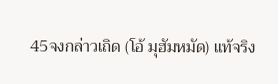45จงกล่าวเถิด (โอ้ มุฮัมหมัด) แท้จริง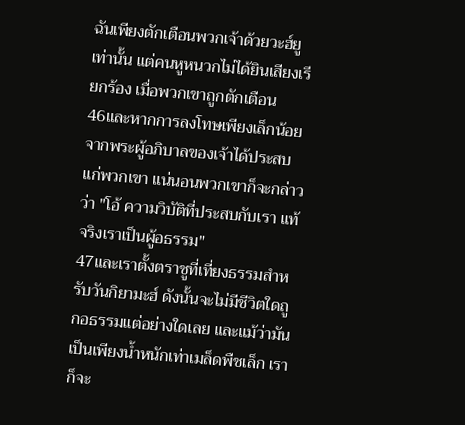ฉันเพียงตักเตือนพวกเจ้าด้วยวะฮ์ยูเท่านั้น แต่คนหูหนวกไม่ได้ยินเสียงเรียกร้อง เมื่อพวกเขาถูกตักเตือน
46และหากการลงโทษเพียงเล็กน้อยจากพระผู้อภิบาลของเจ้าได้ประสบแก่พวกเขา แน่นอนพวกเขาก็จะกล่าวว่า "โอ้ ความวิบัติที่ประสบกับเรา แท้จริงเราเป็นผู้อธรรม"
47และเราตั้งตราชูที่เที่ยงธรรมสำหรับวันกิยามะฮ์ ดังนั้นจะไม่มีชีวิตใดถูกอธรรมแต่อย่างใดเลย และแม้ว่ามันเป็นเพียงน้ำหนักเท่าเมล็ดพืชเล็ก เราก็จะ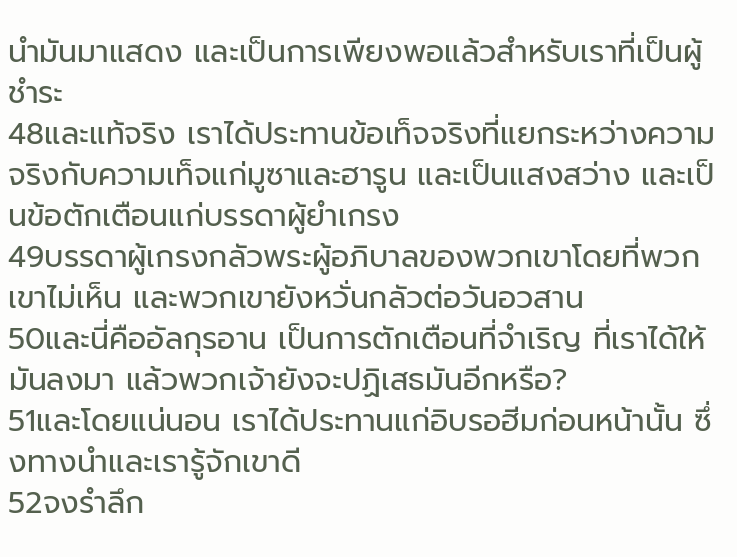นำมันมาแสดง และเป็นการเพียงพอแล้วสำหรับเราที่เป็นผู้ชำระ
48และแท้จริง เราได้ประทานข้อเท็จจริงที่แยกระหว่างความจริงกับความเท็จแก่มูซาและฮารูน และเป็นแสงสว่าง และเป็นข้อตักเตือนแก่บรรดาผู้ยำเกรง
49บรรดาผู้เกรงกลัวพระผู้อภิบาลของพวกเขาโดยที่พวกเขาไม่เห็น และพวกเขายังหวั่นกลัวต่อวันอวสาน
50และนี่คืออัลกุรอาน เป็นการตักเตือนที่จำเริญ ที่เราได้ให้มันลงมา แล้วพวกเจ้ายังจะปฏิเสธมันอีกหรือ?
51และโดยแน่นอน เราได้ประทานแก่อิบรอฮีมก่อนหน้านั้น ซึ่งทางนำและเรารู้จักเขาดี
52จงรำลึก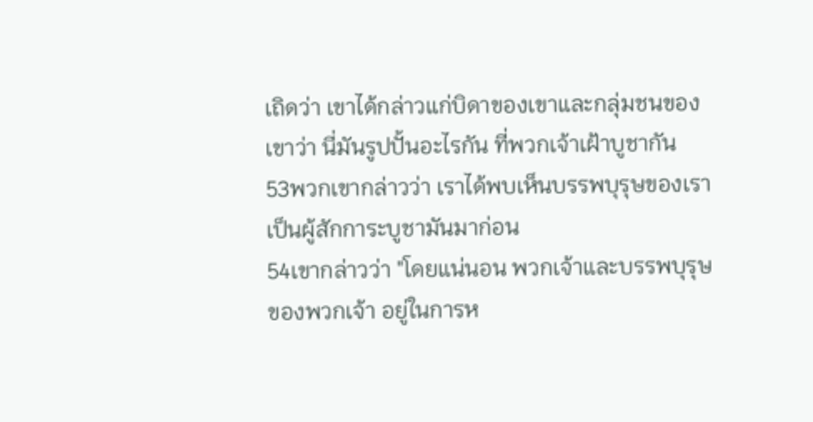เถิดว่า เขาได้กล่าวแก่บิดาของเขาและกลุ่มชนของเขาว่า นี่มันรูปปั้นอะไรกัน ที่พวกเจ้าเฝ้าบูชากัน
53พวกเขากล่าวว่า เราได้พบเห็นบรรพบุรุษของเรา เป็นผู้สักการะบูชามันมาก่อน
54เขากล่าวว่า "โดยแน่นอน พวกเจ้าและบรรพบุรุษของพวกเจ้า อยู่ในการห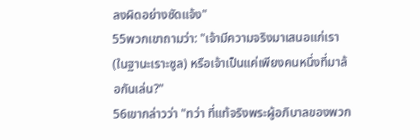ลงผิดอย่างชัดแจ้ง"
55พวกเขาถามว่า: "เจ้ามีความจริงมาเสนอแก่เรา (ในฐานะเราะซูล) หรือเจ้าเป็นแค่เพียงคนหนึ่งที่มาล้อกันเล่น?"
56เขากล่าวว่า "ทว่า ที่แท้จริงพระผู้อภิบาลของพวก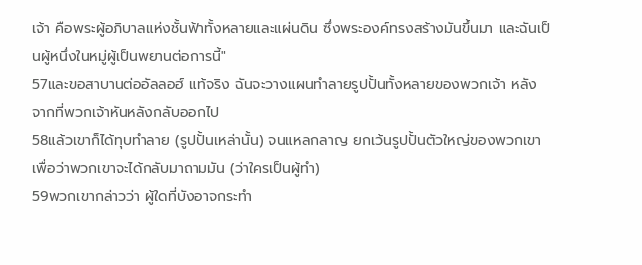เจ้า คือพระผู้อภิบาลแห่งชั้นฟ้าทั้งหลายและแผ่นดิน ซึ่งพระองค์ทรงสร้างมันขึ้นมา และฉันเป็นผู้หนึ่งในหมู่ผู้เป็นพยานต่อการนี้"
57และขอสาบานต่ออัลลอฮ์ แท้จริง ฉันจะวางแผนทำลายรูปปั้นทั้งหลายของพวกเจ้า หลังจากที่พวกเจ้าหันหลังกลับออกไป
58แล้วเขาก็ได้ทุบทำลาย (รูปปั้นเหล่านั้น) จนแหลกลาญ ยกเว้นรูปปั้นตัวใหญ่ของพวกเขา เพื่อว่าพวกเขาจะได้กลับมาถามมัน (ว่าใครเป็นผู้ทำ)
59พวกเขากล่าวว่า ผู้ใดที่บังอาจกระทำ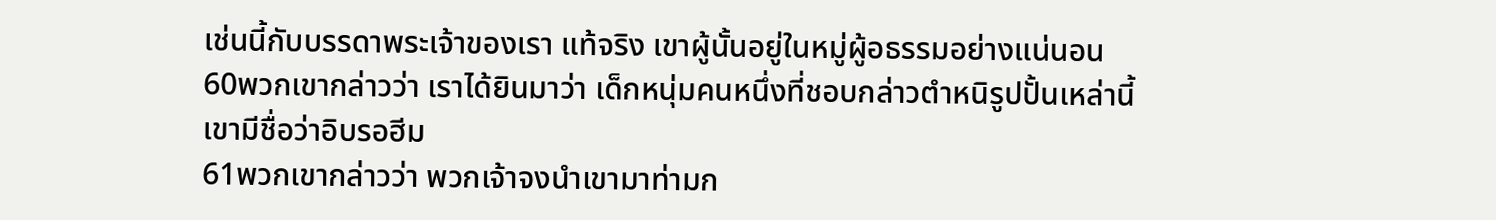เช่นนี้กับบรรดาพระเจ้าของเรา แท้จริง เขาผู้นั้นอยู่ในหมู่ผู้อธรรมอย่างแน่นอน
60พวกเขากล่าวว่า เราได้ยินมาว่า เด็กหนุ่มคนหนึ่งที่ชอบกล่าวตำหนิรูปปั้นเหล่านี้ เขามีชื่อว่าอิบรอฮีม
61พวกเขากล่าวว่า พวกเจ้าจงนำเขามาท่ามก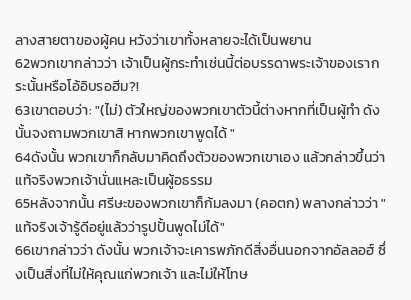ลางสายตาของผู้คน หวังว่าเขาทั้งหลายจะได้เป็นพยาน
62พวกเขากล่าวว่า เจ้าเป็นผู้กระทำเช่นนี้ต่อบรรดาพระเจ้าของเรากระนั้นหรือโอ้อิบรอฮีม?!
63เขาตอบว่า: "(ไม่) ตัวใหญ่ของพวกเขาตัวนี้ต่างหากที่เป็นผู้ทำ ดังนั้นจงถามพวกเขาสิ หากพวกเขาพูดได้ "
64ดังนั้น พวกเขาก็กลับมาคิดถึงตัวของพวกเขาเอง แล้วกล่าวขึ้นว่า แท้จริงพวกเจ้านั่นแหละเป็นผู้อธรรม
65หลังจากนั้น ศรีษะของพวกเขาก็ก้มลงมา (คอตก) พลางกล่าวว่า "แท้จริงเจ้ารู้ดีอยู่แล้วว่ารูปปั้นพูดไม่ได้"
66เขากล่าวว่า ดังนั้น พวกเจ้าจะเคารพภักดีสิ่งอื่นนอกจากอัลลอฮ์ ซึ่งเป็นสิ่งที่ไม่ให้คุณแก่พวกเจ้า และไม่ให้โทษ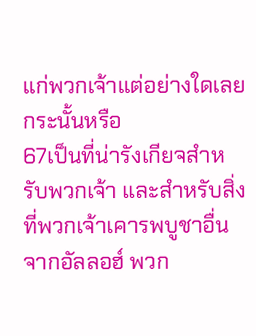แก่พวกเจ้าแต่อย่างใดเลย กระนั้นหรือ
67เป็นที่น่ารังเกียจสำหรับพวกเจ้า และสำหรับสิ่งที่พวกเจ้าเคารพบูชาอื่นจากอัลลอฮ์ พวก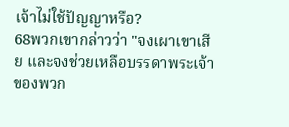เจ้าไม่ใช้ปัญญาหรือ?
68พวกเขากล่าวว่า "จงเผาเขาเสีย และจงช่วยเหลือบรรดาพระเจ้าของพวก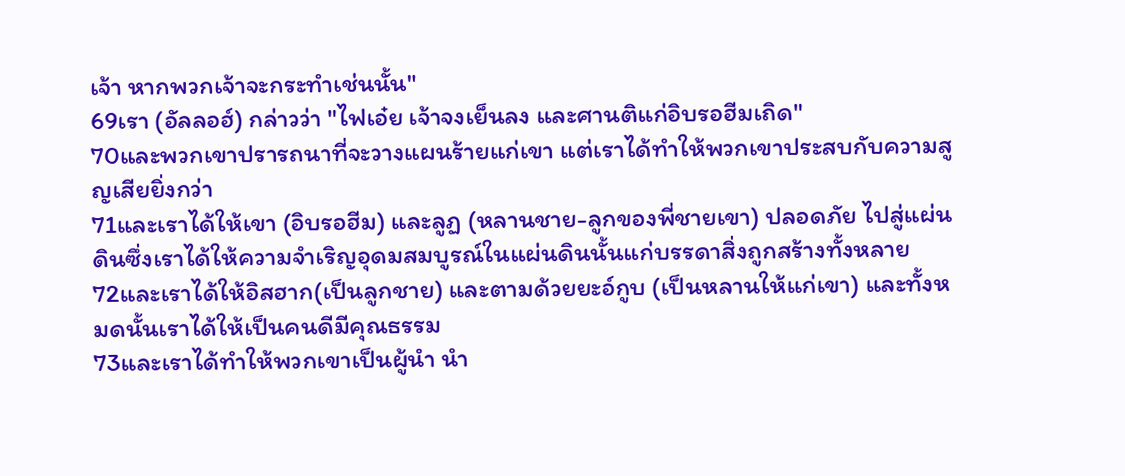เจ้า หากพวกเจ้าจะกระทำเช่นนั้น"
69เรา (อัลลอฮ์) กล่าวว่า "ไฟเอ๋ย เจ้าจงเย็นลง และศานติแก่อิบรอฮีมเถิด"
70และพวกเขาปรารถนาที่จะวางแผนร้ายแก่เขา แต่เราได้ทำให้พวกเขาประสบกับความสูญเสียยิ่งกว่า
71และเราได้ให้เขา (อิบรอฮีม) และลูฏ (หลานชาย-ลูกของพี่ชายเขา) ปลอดภัย ไปสู่แผ่นดินซึ่งเราได้ให้ความจำเริญอุดมสมบูรณ์ในแผ่นดินนั้นแก่บรรดาสิ่งถูกสร้างทั้งหลาย
72และเราได้ให้อิสฮาก(เป็นลูกชาย) และตามด้วยยะอ์กูบ (เป็นหลานให้แก่เขา) และทั้งหมดนั้นเราได้ให้เป็นคนดีมีคุณธรรม
73และเราได้ทำให้พวกเขาเป็นผู้นำ นำ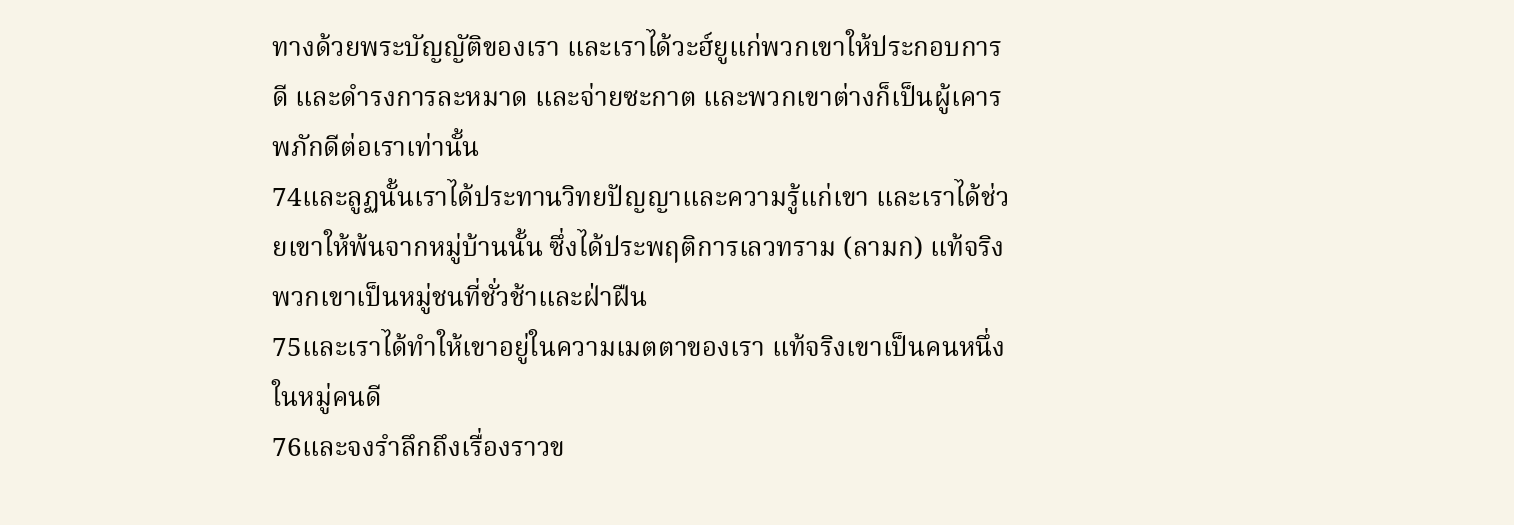ทางด้วยพระบัญญัติของเรา และเราได้วะฮ์ยูแก่พวกเขาให้ประกอบการดี และดำรงการละหมาด และจ่ายซะกาต และพวกเขาต่างก็เป็นผู้เคารพภักดีต่อเราเท่านั้น
74และลูฏนั้นเราได้ประทานวิทยปัญญาและความรู้แก่เขา และเราได้ช่วยเขาให้พ้นจากหมู่บ้านนั้น ซึ่งได้ประพฤติการเลวทราม (ลามก) แท้จริงพวกเขาเป็นหมู่ชนที่ชั่วช้าและฝ่าฝืน
75และเราได้ทำให้เขาอยู่ในความเมตตาของเรา แท้จริงเขาเป็นคนหนึ่งในหมู่คนดี
76และจงรำลึกถึงเรื่องราวข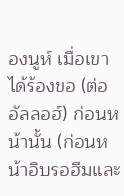องนูห์ เมื่อเขาได้ร้องขอ (ต่ออัลลอฮ์) ก่อนหน้านั้น (ก่อนหน้าอิบรอฮีมและ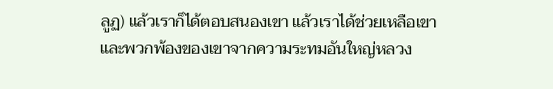ลูฏ) แล้วเราก็ได้ตอบสนองเขา แล้วเราได้ช่วยเหลือเขาและพวกพ้องของเขาจากความระทมอันใหญ่หลวง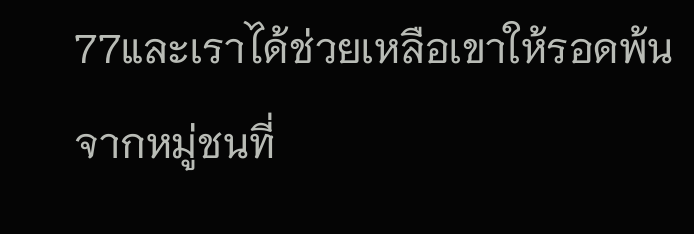77และเราได้ช่วยเหลือเขาให้รอดพ้นจากหมู่ชนที่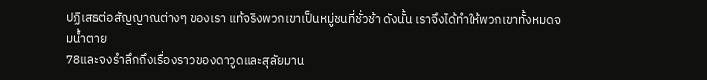ปฏิเสธต่อสัญญาณต่างๆ ของเรา แท้จริงพวกเขาเป็นหมู่ชนที่ชั่วช้า ดังนั้น เราจึงได้ทำให้พวกเขาทั้งหมดจมน้ำตาย
78และจงรำลึกถึงเรื่องราวของดาวูดและสุลัยมาน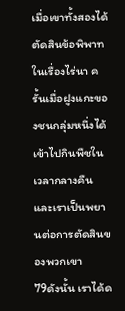เมื่อเขาทั้งสองได้ตัดสินข้อพิพาทในเรื่องไร่นา ครั้นเมื่อฝูงแกะของชนกลุ่มหนึ่งได้เข้าไปกินพืชในเวลากลางคืน และเราเป็นพยานต่อการตัดสินของพวกเขา
79ดังนั้น เราได้ด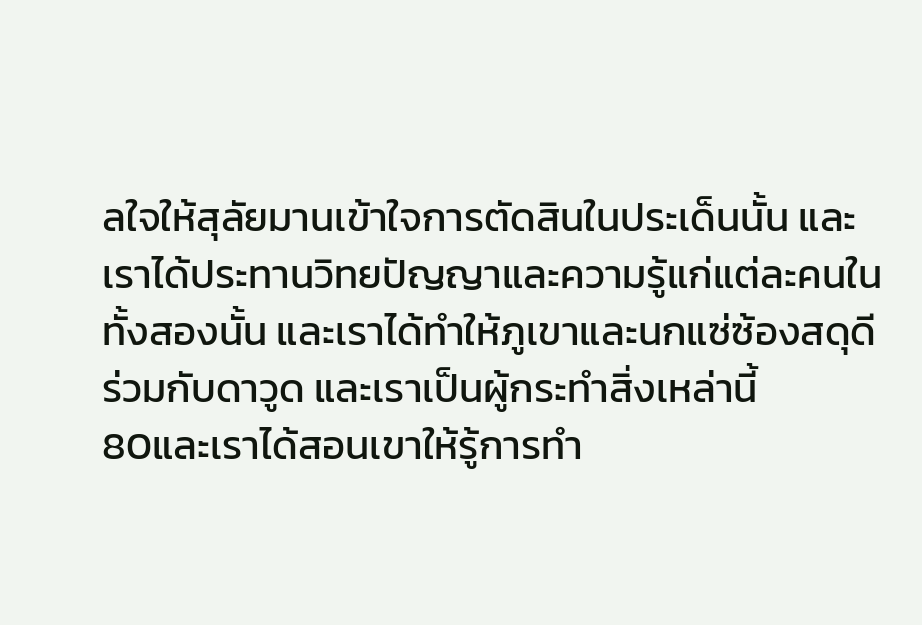ลใจให้สุลัยมานเข้าใจการตัดสินในประเด็นนั้น และเราได้ประทานวิทยปัญญาและความรู้แก่แต่ละคนในทั้งสองนั้น และเราได้ทำให้ภูเขาและนกแซ่ซ้องสดุดีร่วมกับดาวูด และเราเป็นผู้กระทำสิ่งเหล่านี้
80และเราได้สอนเขาให้รู้การทำ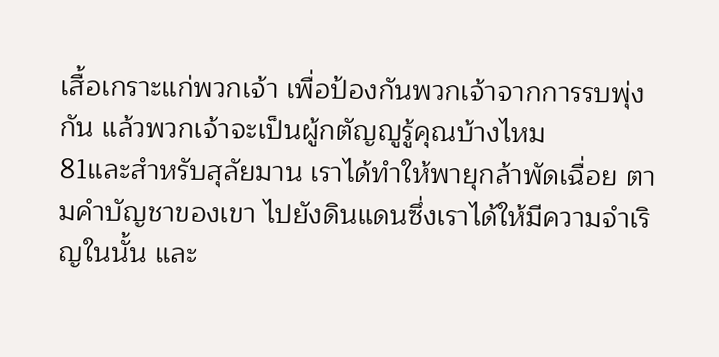เสื้อเกราะแก่พวกเจ้า เพื่อป้องกันพวกเจ้าจากการรบพุ่งกัน แล้วพวกเจ้าจะเป็นผู้กตัญญูรู้คุณบ้างไหม
81และสำหรับสุลัยมาน เราได้ทำให้พายุกล้าพัดเฉื่อย ตามคำบัญชาของเขา ไปยังดินแดนซึ่งเราได้ให้มีความจำเริญในนั้น และ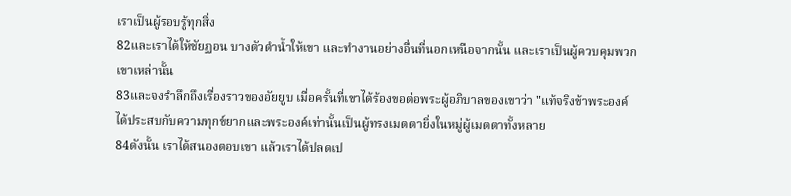เราเป็นผู้รอบรู้ทุกสิ่ง
82และเราได้ให้ชัยฏอน บางตัวดำน้ำให้เขา และทำงานอย่างอื่นที่นอกเหนือจากนั้น และเราเป็นผู้ควบคุมพวกเขาเหล่านั้น
83และจงรำลึกถึงเรื่องราวของอัยยูบ เมื่อครั้นที่เขาได้ร้องขอต่อพระผู้อภิบาลของเขาว่า "แท้จริงข้าพระองค์ ได้ประสบกับความทุกข์ยากและพระองค์เท่านั้นเป็นผู้ทรงเมตตายิ่งในหมู่ผู้เมตตาทั้งหลาย
84ดังนั้น เราได้สนองตอบเขา แล้วเราได้ปลดเป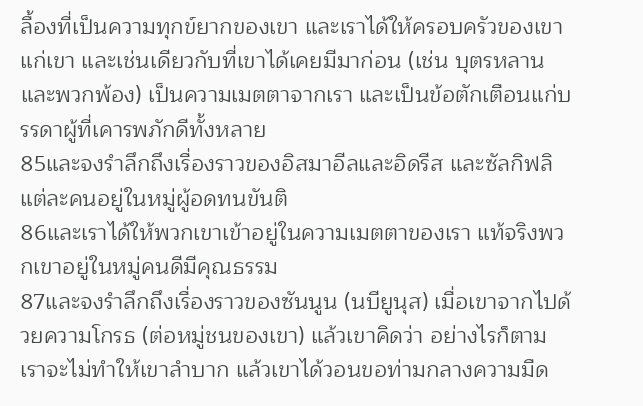ลื้องที่เป็นความทุกข์ยากของเขา และเราได้ให้ครอบครัวของเขาแก่เขา และเช่นเดียวกับที่เขาได้เคยมีมาก่อน (เช่น บุตรหลานและพวกพ้อง) เป็นความเมตตาจากเรา และเป็นข้อตักเตือนแก่บรรดาผู้ที่เคารพภักดีทั้งหลาย
85และจงรำลึกถึงเรื่องราวของอิสมาอีลและอิดรีส และซัลกิฟลิ แต่ละคนอยู่ในหมู่ผู้อดทนขันติ
86และเราได้ให้พวกเขาเข้าอยู่ในความเมตตาของเรา แท้จริงพวกเขาอยู่ในหมู่คนดีมีคุณธรรม
87และจงรำลึกถึงเรื่องราวของซันนูน (นบียูนุส) เมื่อเขาจากไปด้วยความโกรธ (ต่อหมู่ชนของเขา) แล้วเขาคิดว่า อย่างไรก็ตาม เราจะไม่ทำให้เขาลำบาก แล้วเขาได้วอนขอท่ามกลางความมืด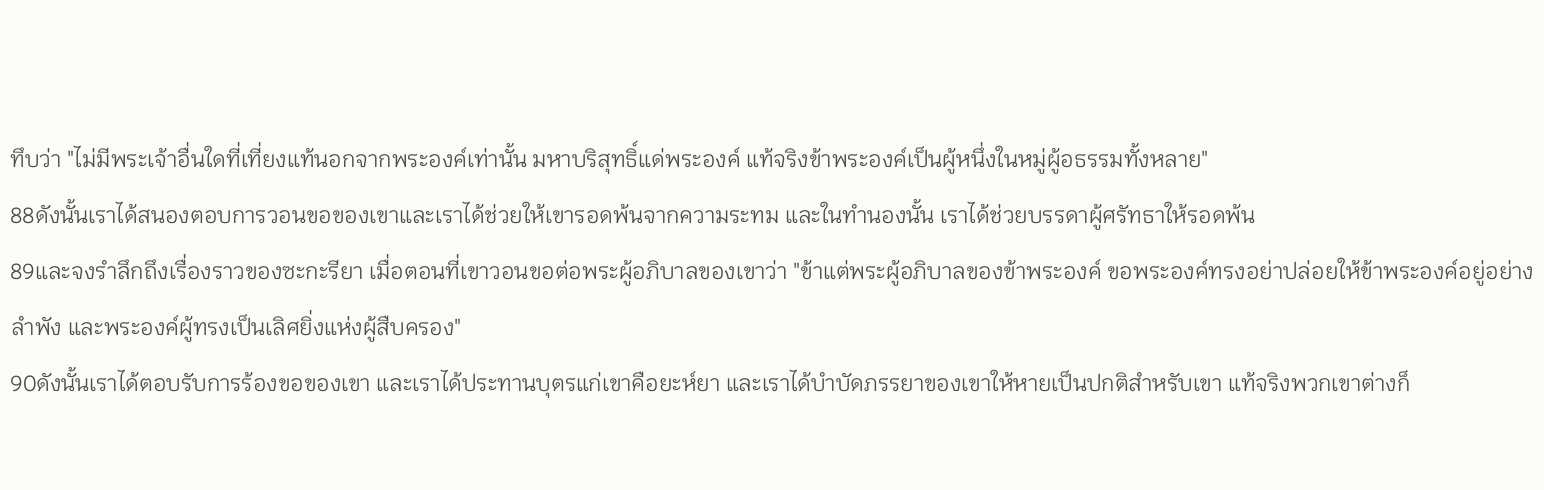ทึบว่า "ไม่มีพระเจ้าอื่นใดที่เที่ยงแท้นอกจากพระองค์เท่านั้น มหาบริสุทธิ์แด่พระองค์ แท้จริงข้าพระองค์เป็นผู้หนึ่งในหมู่ผู้อธรรมทั้งหลาย"
88ดังนั้นเราได้สนองตอบการวอนขอของเขาและเราได้ช่วยให้เขารอดพ้นจากความระทม และในทำนองนั้น เราได้ช่วยบรรดาผู้ศรัทธาให้รอดพ้น
89และจงรำลึกถึงเรื่องราวของซะกะรียา เมื่อตอนที่เขาวอนขอต่อพระผู้อภิบาลของเขาว่า "ข้าแต่พระผู้อภิบาลของข้าพระองค์ ขอพระองค์ทรงอย่าปล่อยให้ข้าพระองค์อยู่อย่างลำพัง และพระองค์ผู้ทรงเป็นเลิศยิ่งแห่งผู้สืบครอง"
90ดังนั้นเราได้ตอบรับการร้องขอของเขา และเราได้ประทานบุตรแก่เขาคือยะห์ยา และเราได้บำบัดภรรยาของเขาให้หายเป็นปกติสำหรับเขา แท้จริงพวกเขาต่างก็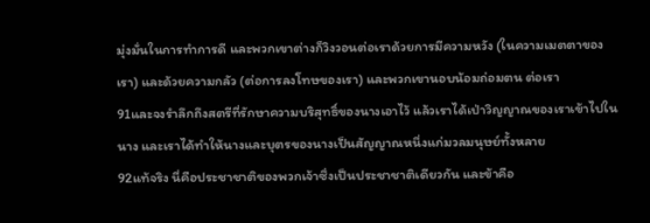มุ่งมั่นในการทำการดี และพวกเขาต่างก็วิงวอนต่อเราด้วยการมีความหวัง (ในความเมตตาของเรา) และด้วยความกลัว (ต่อการลงโทษของเรา) และพวกเขานอบน้อมถ่อมตน ต่อเรา
91และจงรำลึกถึงสตรีที่รักษาความบริสุทธิ์ของนางเอาไว้ แล้วเราได้เป่าวิญญาณของเราเข้าไปในนาง และเราได้ทำให้นางและบุตรของนางเป็นสัญญาณหนึ่งแก่มวลมนุษย์ทั้งหลาย
92แท้จริง นี่คือประชาชาติของพวกเจ้าซึ่งเป็นประชาชาติเดียวกัน และข้าคือ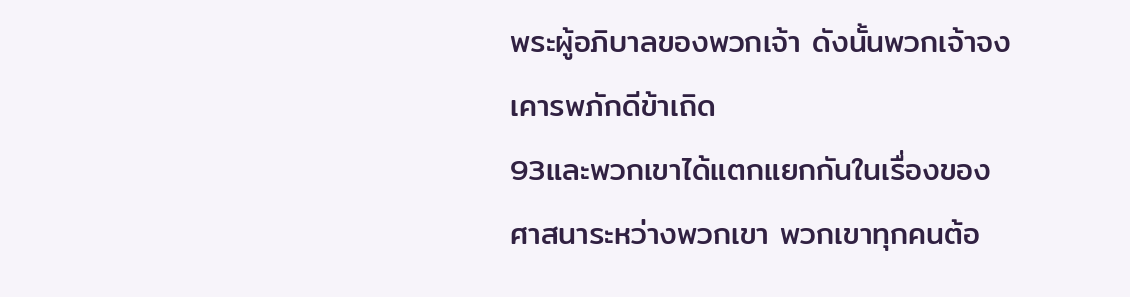พระผู้อภิบาลของพวกเจ้า ดังนั้นพวกเจ้าจงเคารพภักดีข้าเถิด
93และพวกเขาได้แตกแยกกันในเรื่องของศาสนาระหว่างพวกเขา พวกเขาทุกคนต้อ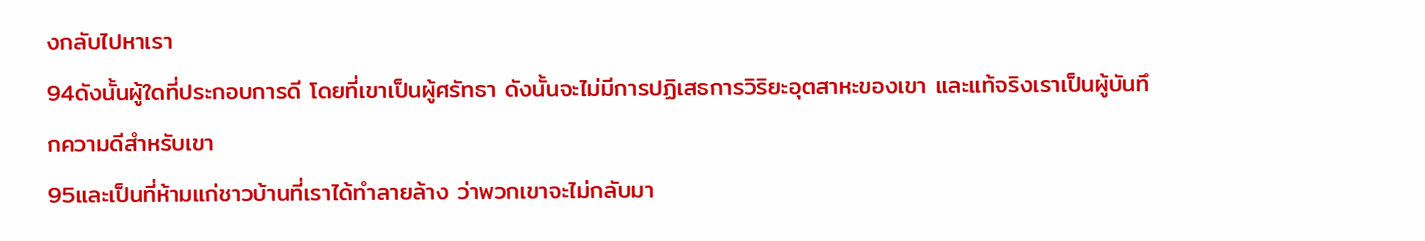งกลับไปหาเรา
94ดังนั้นผู้ใดที่ประกอบการดี โดยที่เขาเป็นผู้ศรัทธา ดังนั้นจะไม่มีการปฏิเสธการวิริยะอุตสาหะของเขา และแท้จริงเราเป็นผู้บันทึกความดีสำหรับเขา
95และเป็นที่ห้ามแก่ชาวบ้านที่เราได้ทำลายล้าง ว่าพวกเขาจะไม่กลับมา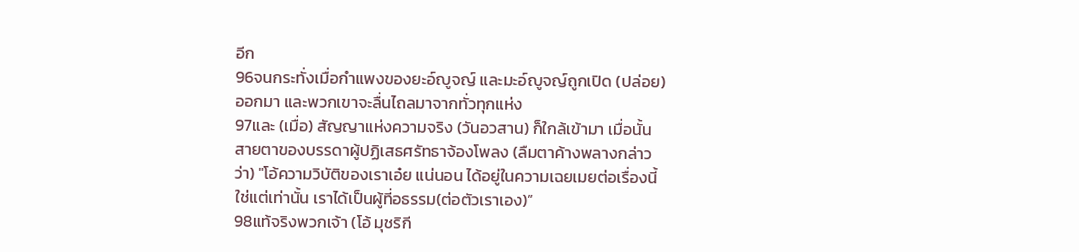อีก
96จนกระทั่งเมื่อกำแพงของยะอ์ญูจญ์ และมะอ์ญูจญ์ถูกเปิด (ปล่อย) ออกมา และพวกเขาจะลื่นไถลมาจากทั่วทุกแห่ง
97และ (เมื่อ) สัญญาแห่งความจริง (วันอวสาน) ก็ใกล้เข้ามา เมื่อนั้น สายตาของบรรดาผู้ปฏิเสธศรัทธาจ้องโพลง (ลืมตาค้างพลางกล่าวว่า) "โอ้ความวิบัติของเราเอ๋ย แน่นอน ได้อยู่ในความเฉยเมยต่อเรื่องนี้ ใช่แต่เท่านั้น เราได้เป็นผู้ที่อธรรม(ต่อตัวเราเอง)”
98แท้จริงพวกเจ้า (โอ้ มุชริกี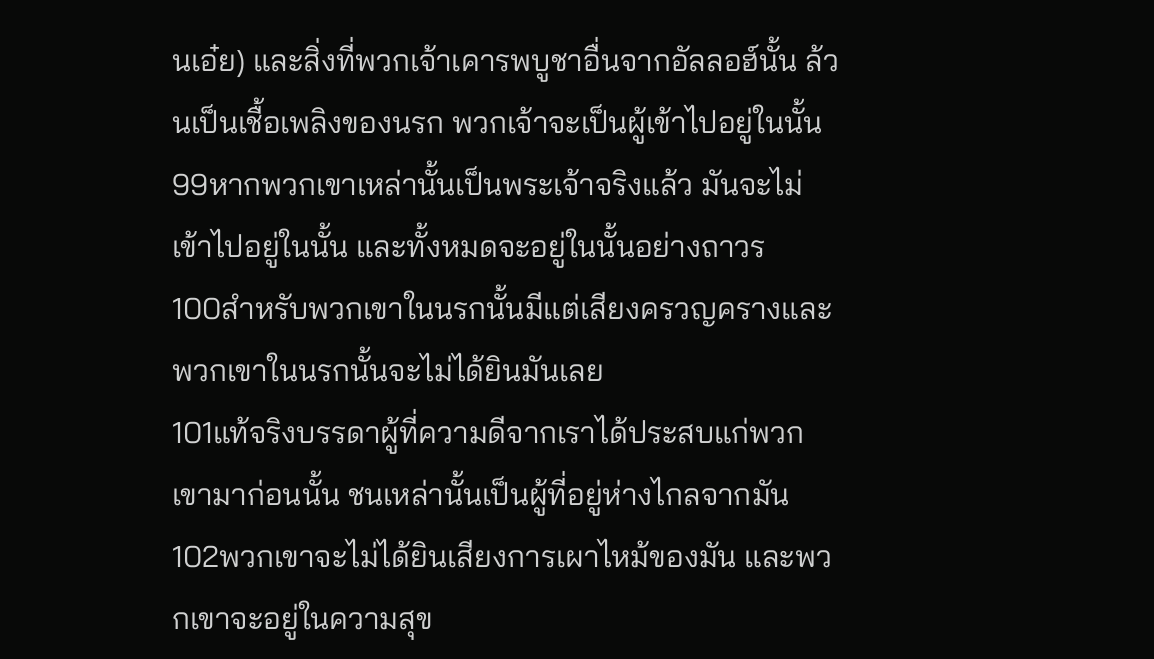นเอ๋ย) และสิ่งที่พวกเจ้าเคารพบูชาอื่นจากอัลลอฮ์นั้น ล้วนเป็นเชื้อเพลิงของนรก พวกเจ้าจะเป็นผู้เข้าไปอยู่ในนั้น
99หากพวกเขาเหล่านั้นเป็นพระเจ้าจริงแล้ว มันจะไม่เข้าไปอยู่ในนั้น และทั้งหมดจะอยู่ในนั้นอย่างถาวร
100สำหรับพวกเขาในนรกนั้นมีแต่เสียงครวญครางและพวกเขาในนรกนั้นจะไม่ได้ยินมันเลย
101แท้จริงบรรดาผู้ที่ความดีจากเราได้ประสบแก่พวกเขามาก่อนนั้น ชนเหล่านั้นเป็นผู้ที่อยู่ห่างไกลจากมัน
102พวกเขาจะไม่ได้ยินเสียงการเผาไหม้ของมัน และพวกเขาจะอยู่ในความสุข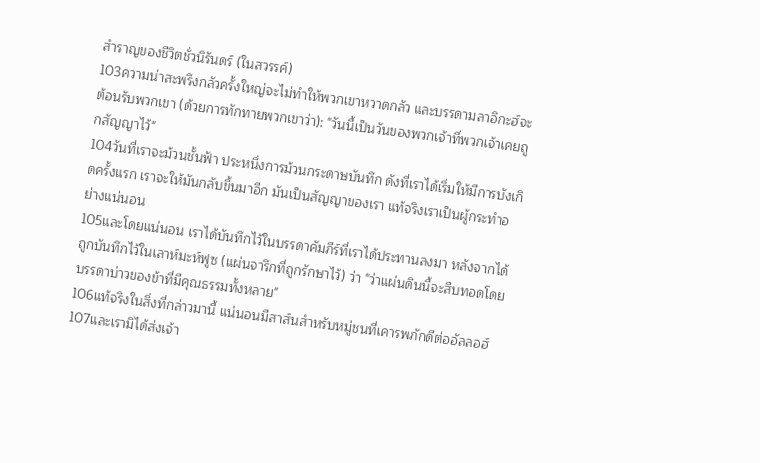สำราญของชีวิตชั่วนิรันดร์ (ในสวรรค์)
103ความน่าสะพรึงกลัวครั้งใหญ่จะไม่ทำให้พวกเขาหวาดกลัว และบรรดามลาอิกะฮ์จะต้อนรับพวกเขา (ด้วยการทักทายพวกเขาว่า): "วันนี้เป็นวันของพวกเจ้าที่พวกเจ้าเคยถูกสัญญาไว้"
104วันที่เราจะม้วนชั้นฟ้า ประหนึ่งการม้วนกระดาษบันทึก ดังที่เราได้เริ่มให้มีการบังเกิดครั้งแรก เราจะให้มันกลับขึ้นมาอีก มันเป็นสัญญาของเรา แท้จริงเราเป็นผู้กระทำอย่างแน่นอน
105และโดยแน่นอน เราได้บันทึกไว้ในบรรดาคัมภีร์ที่เราได้ประทานลงมา หลังจากได้ถูกบันทึกไว้ในเลาห์มะห์ฟูซ (แผ่นจารึกที่ถูกรักษาไว้) ว่า "ว่าแผ่นดินนี้จะสืบทอดโดยบรรดาบ่าวของข้าที่มีคุณธรรมทั้งหลาย"
106แท้จริงในสิ่งที่กล่าวมานี้ แน่นอนมีสาส์นสำหรับหมู่ชนที่เคารพภักดีต่ออัลลอฮ์
107และเรามิได้ส่งเจ้า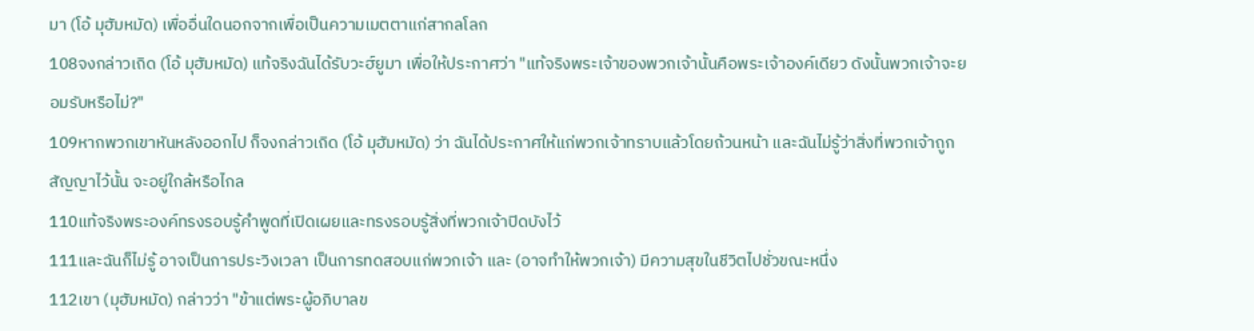มา (โอ้ มุฮัมหมัด) เพื่ออื่นใดนอกจากเพื่อเป็นความเมตตาแก่สากลโลก
108จงกล่าวเถิด (โอ้ มุฮัมหมัด) แท้จริงฉันได้รับวะฮ์ยูมา เพื่อให้ประกาศว่า "แท้จริงพระเจ้าของพวกเจ้านั้นคือพระเจ้าองค์เดียว ดังนั้นพวกเจ้าจะยอมรับหรือไม่?"
109หากพวกเขาหันหลังออกไป ก็จงกล่าวเถิด (โอ้ มุฮัมหมัด) ว่า ฉันได้ประกาศให้แก่พวกเจ้าทราบแล้วโดยถ้วนหน้า และฉันไม่รู้ว่าสิ่งที่พวกเจ้าถูกสัญญาไว้นั้น จะอยู่ใกล้หรือไกล
110แท้จริงพระองค์ทรงรอบรู้คำพูดที่เปิดเผยและทรงรอบรู้สิ่งที่พวกเจ้าปิดบังไว้
111และฉันก็ไม่รู้ อาจเป็นการประวิงเวลา เป็นการทดสอบแก่พวกเจ้า และ (อาจทำให้พวกเจ้า) มีความสุขในชีวิตไปชั่วขณะหนึ่ง
112เขา (มุฮัมหมัด) กล่าวว่า "ข้าแต่พระผู้อภิบาลข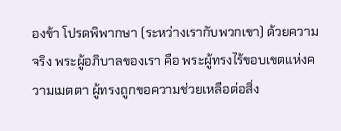องข้า โปรดพิพากษา (ระหว่างเรากับพวกเขา) ด้วยความจริง พระผู้อภิบาลของเรา คือ พระผู้ทรงไร้ขอบเขตแห่งความเมตตา ผู้ทรงถูกขอความช่วยเหลือต่อสิ่ง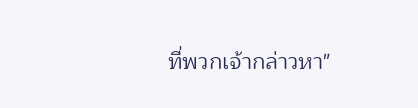ที่พวกเจ้ากล่าวหา"